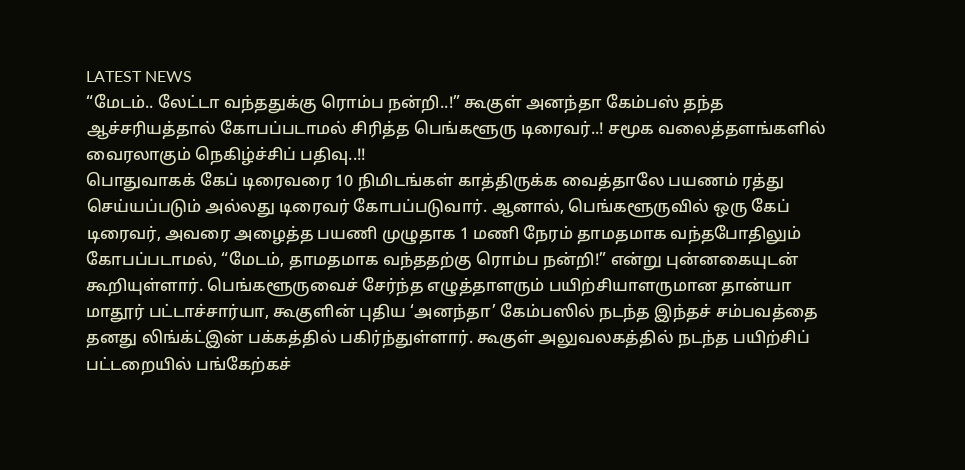LATEST NEWS
“மேடம்.. லேட்டா வந்ததுக்கு ரொம்ப நன்றி..!” கூகுள் அனந்தா கேம்பஸ் தந்த ஆச்சரியத்தால் கோபப்படாமல் சிரித்த பெங்களூரு டிரைவர்..! சமூக வலைத்தளங்களில் வைரலாகும் நெகிழ்ச்சிப் பதிவு..!!
பொதுவாகக் கேப் டிரைவரை 10 நிமிடங்கள் காத்திருக்க வைத்தாலே பயணம் ரத்து செய்யப்படும் அல்லது டிரைவர் கோபப்படுவார். ஆனால், பெங்களூருவில் ஒரு கேப் டிரைவர், அவரை அழைத்த பயணி முழுதாக 1 மணி நேரம் தாமதமாக வந்தபோதிலும் கோபப்படாமல், “மேடம், தாமதமாக வந்ததற்கு ரொம்ப நன்றி!” என்று புன்னகையுடன் கூறியுள்ளார். பெங்களூருவைச் சேர்ந்த எழுத்தாளரும் பயிற்சியாளருமான தான்யா மாதூர் பட்டாச்சார்யா, கூகுளின் புதிய ‘அனந்தா’ கேம்பஸில் நடந்த இந்தச் சம்பவத்தை தனது லிங்க்ட்இன் பக்கத்தில் பகிர்ந்துள்ளார். கூகுள் அலுவலகத்தில் நடந்த பயிற்சிப் பட்டறையில் பங்கேற்கச்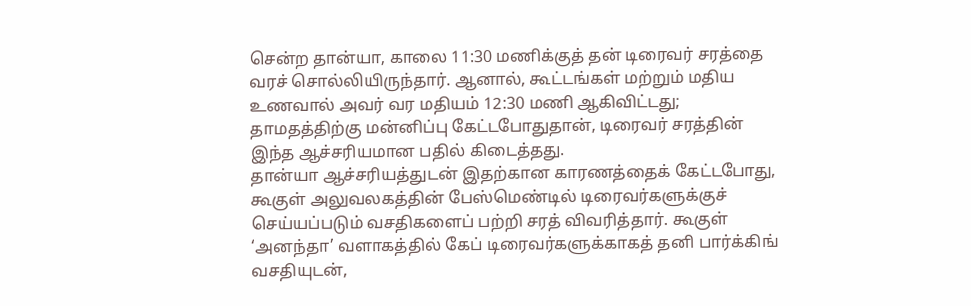சென்ற தான்யா, காலை 11:30 மணிக்குத் தன் டிரைவர் சரத்தை வரச் சொல்லியிருந்தார். ஆனால், கூட்டங்கள் மற்றும் மதிய உணவால் அவர் வர மதியம் 12:30 மணி ஆகிவிட்டது; தாமதத்திற்கு மன்னிப்பு கேட்டபோதுதான், டிரைவர் சரத்தின் இந்த ஆச்சரியமான பதில் கிடைத்தது.
தான்யா ஆச்சரியத்துடன் இதற்கான காரணத்தைக் கேட்டபோது, கூகுள் அலுவலகத்தின் பேஸ்மெண்டில் டிரைவர்களுக்குச் செய்யப்படும் வசதிகளைப் பற்றி சரத் விவரித்தார். கூகுள் ‘அனந்தா’ வளாகத்தில் கேப் டிரைவர்களுக்காகத் தனி பார்க்கிங் வசதியுடன்,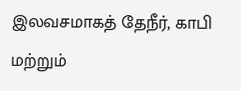இலவசமாகத் தேநீர், காபி மற்றும்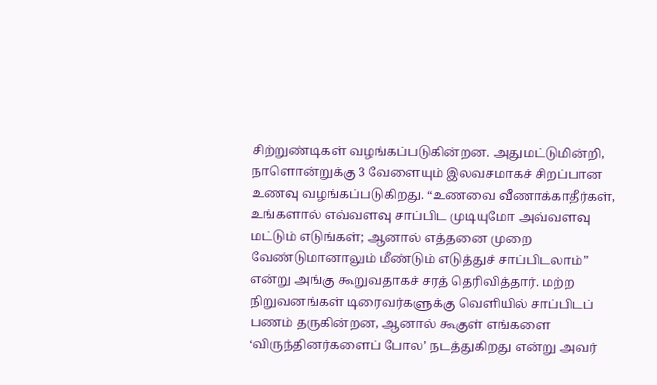சிற்றுண்டிகள் வழங்கப்படுகின்றன. அதுமட்டுமின்றி, நாளொன்றுக்கு 3 வேளையும் இலவசமாகச் சிறப்பான உணவு வழங்கப்படுகிறது. “உணவை வீணாக்காதீர்கள், உங்களால் எவ்வளவு சாப்பிட முடியுமோ அவ்வளவு மட்டும் எடுங்கள்; ஆனால் எத்தனை முறை வேண்டுமானாலும் மீண்டும் எடுத்துச் சாப்பிடலாம்” என்று அங்கு கூறுவதாகச் சரத் தெரிவித்தார். மற்ற நிறுவனங்கள் டிரைவர்களுக்கு வெளியில் சாப்பிடப் பணம் தருகின்றன, ஆனால் கூகுள் எங்களை ‘விருந்தினர்களைப் போல’ நடத்துகிறது என்று அவர்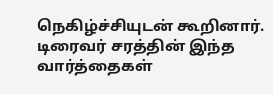நெகிழ்ச்சியுடன் கூறினார்.
டிரைவர் சரத்தின் இந்த வார்த்தைகள்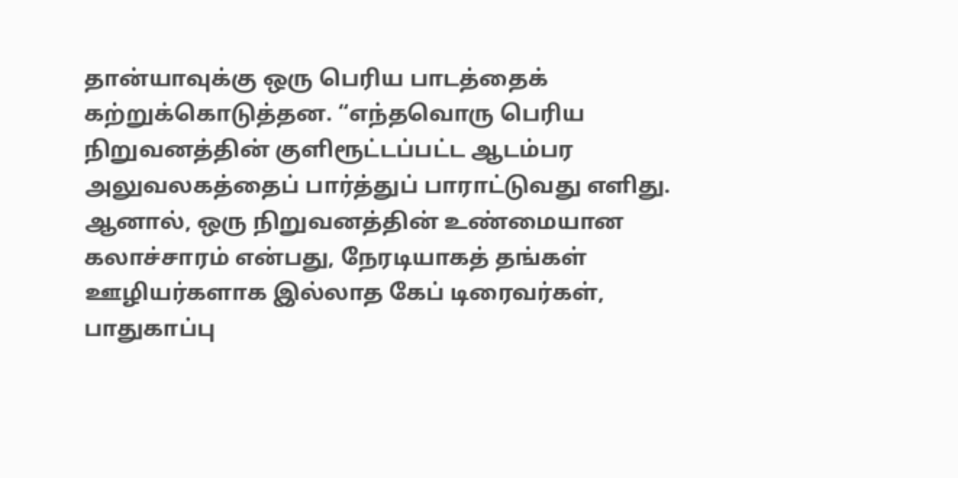தான்யாவுக்கு ஒரு பெரிய பாடத்தைக் கற்றுக்கொடுத்தன. “எந்தவொரு பெரிய நிறுவனத்தின் குளிரூட்டப்பட்ட ஆடம்பர அலுவலகத்தைப் பார்த்துப் பாராட்டுவது எளிது. ஆனால், ஒரு நிறுவனத்தின் உண்மையான கலாச்சாரம் என்பது, நேரடியாகத் தங்கள் ஊழியர்களாக இல்லாத கேப் டிரைவர்கள், பாதுகாப்பு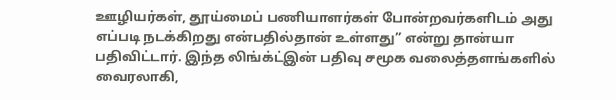ஊழியர்கள், தூய்மைப் பணியாளர்கள் போன்றவர்களிடம் அது எப்படி நடக்கிறது என்பதில்தான் உள்ளது” என்று தான்யா பதிவிட்டார். இந்த லிங்க்ட்இன் பதிவு சமூக வலைத்தளங்களில் வைரலாகி,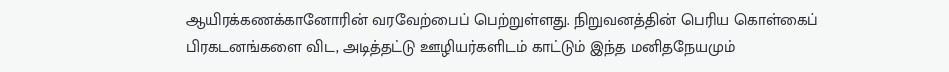ஆயிரக்கணக்கானோரின் வரவேற்பைப் பெற்றுள்ளது. நிறுவனத்தின் பெரிய கொள்கைப் பிரகடனங்களை விட, அடித்தட்டு ஊழியர்களிடம் காட்டும் இந்த மனிதநேயமும்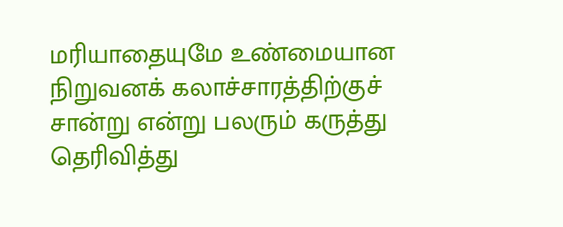மரியாதையுமே உண்மையான நிறுவனக் கலாச்சாரத்திற்குச் சான்று என்று பலரும் கருத்து தெரிவித்து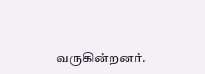வருகின்றனர்.